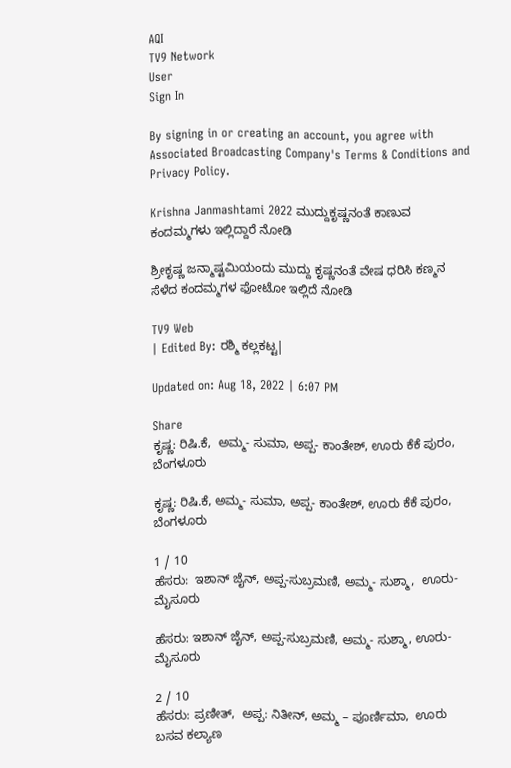AQI
TV9 Network
User
Sign In

By signing in or creating an account, you agree with Associated Broadcasting Company's Terms & Conditions and Privacy Policy.

Krishna Janmashtami 2022 ಮುದ್ದುಕೃಷ್ಣನಂತೆ ಕಾಣುವ ಕಂದಮ್ಮಗಳು ಇಲ್ಲಿದ್ದಾರೆ ನೋಡಿ

ಶ್ರೀಕೃಷ್ಣ ಜನ್ಮಾಷ್ಟಮಿಯಂದು ಮುದ್ದು ಕೃಷ್ಣನಂತೆ ವೇಷ ಧರಿಸಿ ಕಣ್ಮನ ಸೆಳೆದ ಕಂದಮ್ಮಗಳ ಫೋಟೋ ಇಲ್ಲಿದೆ ನೋಡಿ

TV9 Web
| Edited By: ರಶ್ಮಿ ಕಲ್ಲಕಟ್ಟ|

Updated on: Aug 18, 2022 | 6:07 PM

Share
ಕೃಷ್ಣ: ರಿಷಿ.ಕೆ,  ಅಮ್ಮ- ಸುಮಾ, ಅಪ್ಪ- ಕಾಂತೇಶ್, ಊರು ಕೆಕೆ ಪುರಂ, ಬೆಂಗಳೂರು

ಕೃಷ್ಣ: ರಿಷಿ.ಕೆ, ಅಮ್ಮ- ಸುಮಾ, ಅಪ್ಪ- ಕಾಂತೇಶ್, ಊರು ಕೆಕೆ ಪುರಂ, ಬೆಂಗಳೂರು

1 / 10
ಹೆಸರು:  ಇಶಾನ್ ಜೈನ್, ಅಪ್ಪ-ಸುಬ್ರಮಣಿ, ಅಮ್ಮ- ಸುಶ್ಮಾ,  ಊರು- ಮೈಸೂರು

ಹೆಸರು: ಇಶಾನ್ ಜೈನ್, ಅಪ್ಪ-ಸುಬ್ರಮಣಿ, ಅಮ್ಮ- ಸುಶ್ಮಾ, ಊರು- ಮೈಸೂರು

2 / 10
ಹೆಸರು: ಪ್ರಣೀತ್,  ಅಪ್ಪ: ನಿತೀನ್, ಅಮ್ಮ – ಪೂರ್ಣಿಮಾ,  ಊರು ಬಸವ ಕಲ್ಯಾಣ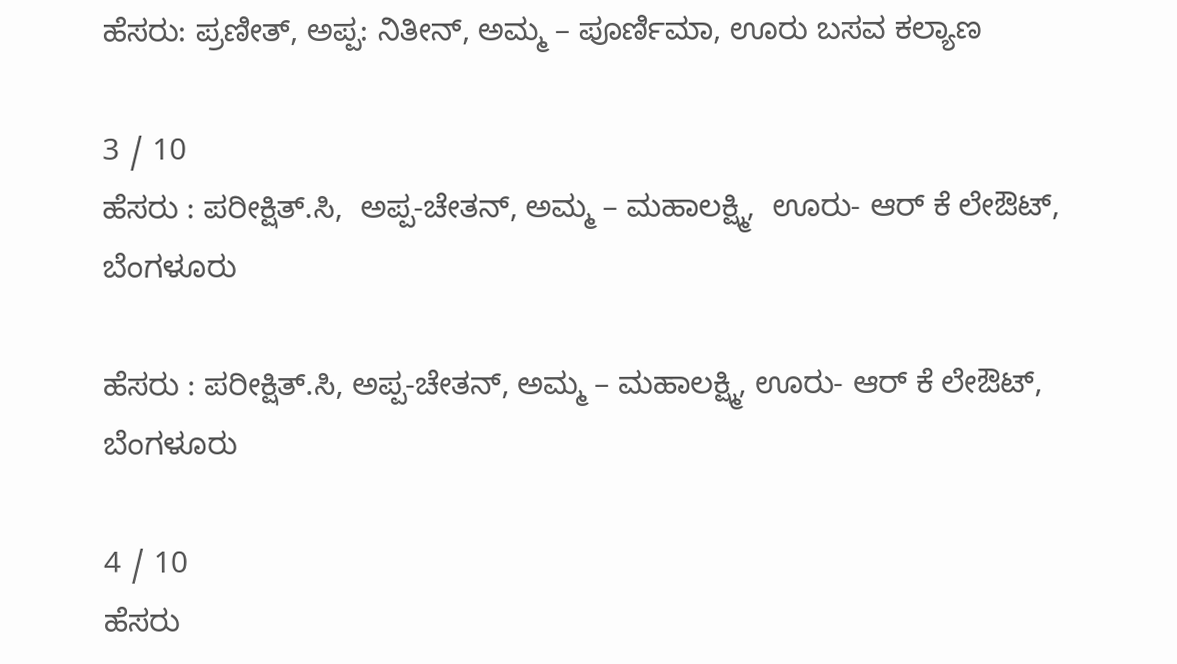ಹೆಸರು: ಪ್ರಣೀತ್, ಅಪ್ಪ: ನಿತೀನ್, ಅಮ್ಮ – ಪೂರ್ಣಿಮಾ, ಊರು ಬಸವ ಕಲ್ಯಾಣ

3 / 10
ಹೆಸರು : ಪರೀಕ್ಷಿತ್.ಸಿ,  ಅಪ್ಪ-ಚೇತನ್, ಅಮ್ಮ – ಮಹಾಲಕ್ಷ್ಮಿ,  ಊರು- ಆರ್ ಕೆ ಲೇಔಟ್, ಬೆಂಗಳೂರು

ಹೆಸರು : ಪರೀಕ್ಷಿತ್.ಸಿ, ಅಪ್ಪ-ಚೇತನ್, ಅಮ್ಮ – ಮಹಾಲಕ್ಷ್ಮಿ, ಊರು- ಆರ್ ಕೆ ಲೇಔಟ್, ಬೆಂಗಳೂರು

4 / 10
ಹೆಸರು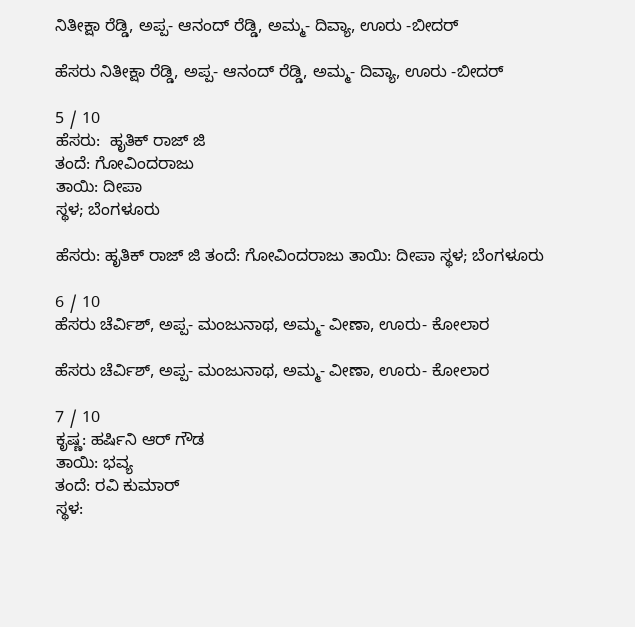ನಿತೀಕ್ಷಾ ರೆಡ್ಡಿ, ಅಪ್ಪ- ಆನಂದ್ ರೆಡ್ಡಿ, ಅಮ್ಮ- ದಿವ್ಯಾ, ಊರು -ಬೀದರ್

ಹೆಸರು ನಿತೀಕ್ಷಾ ರೆಡ್ಡಿ, ಅಪ್ಪ- ಆನಂದ್ ರೆಡ್ಡಿ, ಅಮ್ಮ- ದಿವ್ಯಾ, ಊರು -ಬೀದರ್

5 / 10
ಹೆಸರು:  ಹೃತಿಕ್ ರಾಜ್ ಜಿ
ತಂದೆ: ಗೋವಿಂದರಾಜು
ತಾಯಿ: ದೀಪಾ
ಸ್ಥಳ; ಬೆಂಗಳೂರು

ಹೆಸರು: ಹೃತಿಕ್ ರಾಜ್ ಜಿ ತಂದೆ: ಗೋವಿಂದರಾಜು ತಾಯಿ: ದೀಪಾ ಸ್ಥಳ; ಬೆಂಗಳೂರು

6 / 10
ಹೆಸರು ಚೆರ್ವಿಶ್, ಅಪ್ಪ- ಮಂಜುನಾಥ, ಅಮ್ಮ- ವೀಣಾ, ಊರು- ಕೋಲಾರ

ಹೆಸರು ಚೆರ್ವಿಶ್, ಅಪ್ಪ- ಮಂಜುನಾಥ, ಅಮ್ಮ- ವೀಣಾ, ಊರು- ಕೋಲಾರ

7 / 10
ಕೃಷ್ಣ: ಹರ್ಷಿನಿ ಆರ್ ಗೌಡ
ತಾಯಿ: ಭವ್ಯ
ತಂದೆ: ರವಿ ಕುಮಾರ್
ಸ್ಥಳ: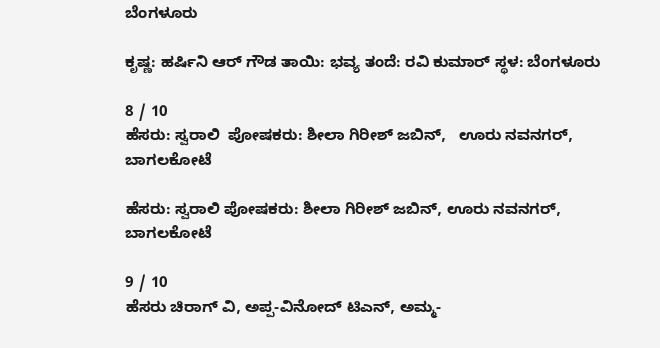ಬೆಂಗಳೂರು

ಕೃಷ್ಣ: ಹರ್ಷಿನಿ ಆರ್ ಗೌಡ ತಾಯಿ: ಭವ್ಯ ತಂದೆ: ರವಿ ಕುಮಾರ್ ಸ್ಥಳ: ಬೆಂಗಳೂರು

8 / 10
ಹೆಸರು: ಸ್ವರಾಲಿ  ಪೋಷಕರು: ಶೀಲಾ ಗಿರೀಶ್ ಜಬಿನ್,   ಊರು ನವನಗರ್, ಬಾಗಲಕೋಟೆ

ಹೆಸರು: ಸ್ವರಾಲಿ ಪೋಷಕರು: ಶೀಲಾ ಗಿರೀಶ್ ಜಬಿನ್, ಊರು ನವನಗರ್, ಬಾಗಲಕೋಟೆ

9 / 10
ಹೆಸರು ಚಿರಾಗ್ ವಿ, ಅಪ್ಪ-ವಿನೋದ್ ಟಿಎನ್, ಅಮ್ಮ-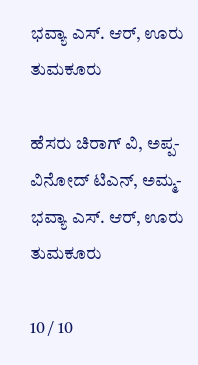ಭವ್ಯಾ ಎಸ್. ಆರ್, ಊರು ತುಮಕೂರು

ಹೆಸರು ಚಿರಾಗ್ ವಿ, ಅಪ್ಪ-ವಿನೋದ್ ಟಿಎನ್, ಅಮ್ಮ- ಭವ್ಯಾ ಎಸ್. ಆರ್, ಊರು ತುಮಕೂರು

10 / 10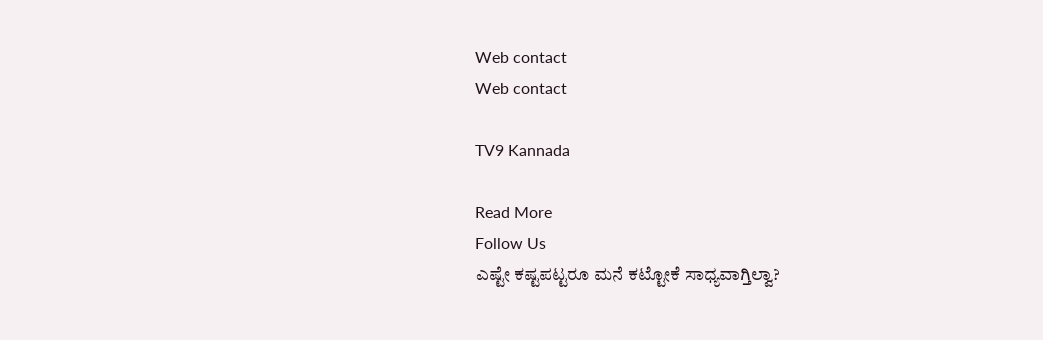Web contact
Web contact

TV9 Kannada

Read More
Follow Us
ಎಷ್ಟೇ ಕಷ್ಟಪಟ್ಟರೂ ಮನೆ ಕಟ್ಟೋಕೆ ಸಾಧ್ಯವಾಗ್ತಿಲ್ವಾ?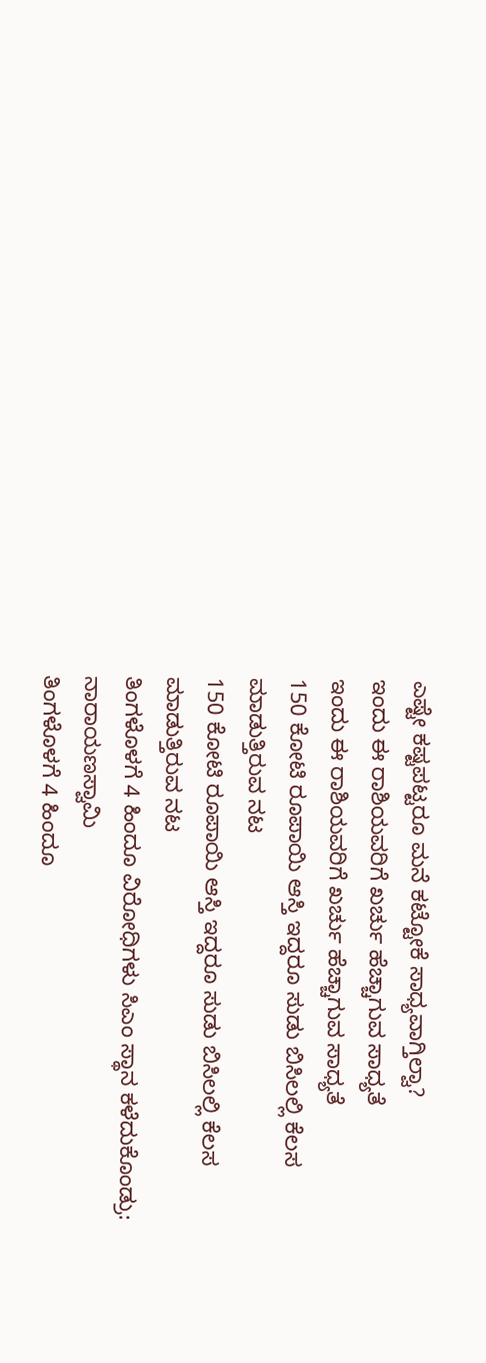ಎಷ್ಟೇ ಕಷ್ಟಪಟ್ಟರೂ ಮನೆ ಕಟ್ಟೋಕೆ ಸಾಧ್ಯವಾಗ್ತಿಲ್ವಾ?
ಇಂದು ಈ ರಾಶಿಯವರಿಗೆ ಖರ್ಚು ಹೆಚ್ಚಾಗುವ ಸಾಧ್ಯತೆ
ಇಂದು ಈ ರಾಶಿಯವರಿಗೆ ಖರ್ಚು ಹೆಚ್ಚಾಗುವ ಸಾಧ್ಯತೆ
150 ಕೋಟಿ ರೂಪಾಯಿ ಆಸ್ತಿ ಇದ್ದರೂ ಸುಡು ಬಿಸಿಲಲ್ಲಿ ಕೆಲಸ ಮಾಡುತ್ತಿರುವ ನಟ
150 ಕೋಟಿ ರೂಪಾಯಿ ಆಸ್ತಿ ಇದ್ದರೂ ಸುಡು ಬಿಸಿಲಲ್ಲಿ ಕೆಲಸ ಮಾಡುತ್ತಿರುವ ನಟ
ತಿಂಗಳೊಳಗೆ 4 ಹಿಂದೂ ವಿರೋಧಿಗಳು ಸಿಎಂ ಸ್ಥಾನ ಕಳೆದುಕೊಂಡ್ರು: ನಾರಾಯಣಸ್ವಾಮಿ
ತಿಂಗಳೊಳಗೆ 4 ಹಿಂದೂ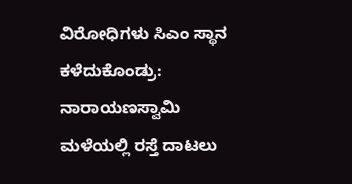ವಿರೋಧಿಗಳು ಸಿಎಂ ಸ್ಥಾನ ಕಳೆದುಕೊಂಡ್ರು: ನಾರಾಯಣಸ್ವಾಮಿ
ಮಳೆಯಲ್ಲಿ ರಸ್ತೆ ದಾಟಲು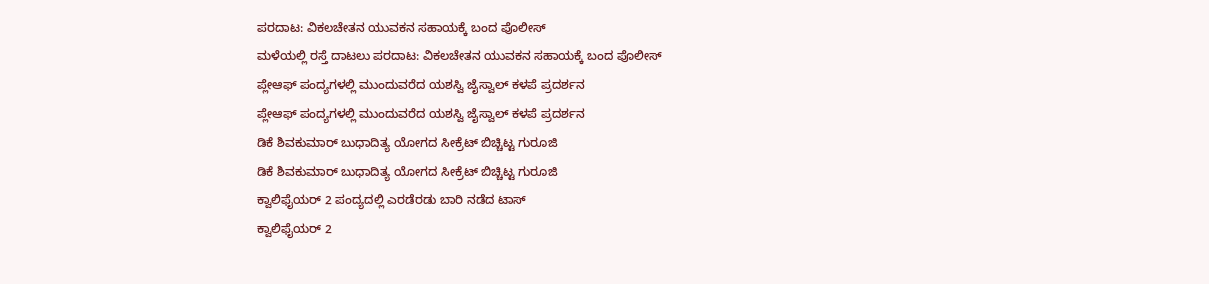ಪರದಾಟ: ವಿಕಲಚೇತನ ಯುವಕನ ಸಹಾಯಕ್ಕೆ ಬಂದ ಪೊಲೀಸ್
ಮಳೆಯಲ್ಲಿ ರಸ್ತೆ ದಾಟಲು ಪರದಾಟ: ವಿಕಲಚೇತನ ಯುವಕನ ಸಹಾಯಕ್ಕೆ ಬಂದ ಪೊಲೀಸ್
ಪ್ಲೇಆಫ್‌ ಪಂದ್ಯಗಳಲ್ಲಿ ಮುಂದುವರೆದ ಯಶಸ್ವಿ ಜೈಸ್ವಾಲ್ ಕಳಪೆ ಪ್ರದರ್ಶನ
ಪ್ಲೇಆಫ್‌ ಪಂದ್ಯಗಳಲ್ಲಿ ಮುಂದುವರೆದ ಯಶಸ್ವಿ ಜೈಸ್ವಾಲ್ ಕಳಪೆ ಪ್ರದರ್ಶನ
ಡಿಕೆ ಶಿವಕುಮಾರ್ ಬುಧಾದಿತ್ಯ ಯೋಗದ ಸೀಕ್ರೆಟ್ ಬಿಚ್ಚಿಟ್ಟ ಗುರೂಜಿ
ಡಿಕೆ ಶಿವಕುಮಾರ್ ಬುಧಾದಿತ್ಯ ಯೋಗದ ಸೀಕ್ರೆಟ್ ಬಿಚ್ಚಿಟ್ಟ ಗುರೂಜಿ
ಕ್ವಾಲಿಫೈಯರ್ 2 ಪಂದ್ಯದಲ್ಲಿ ಎರಡೆರಡು ಬಾರಿ ನಡೆದ ಟಾಸ್
ಕ್ವಾಲಿಫೈಯರ್ 2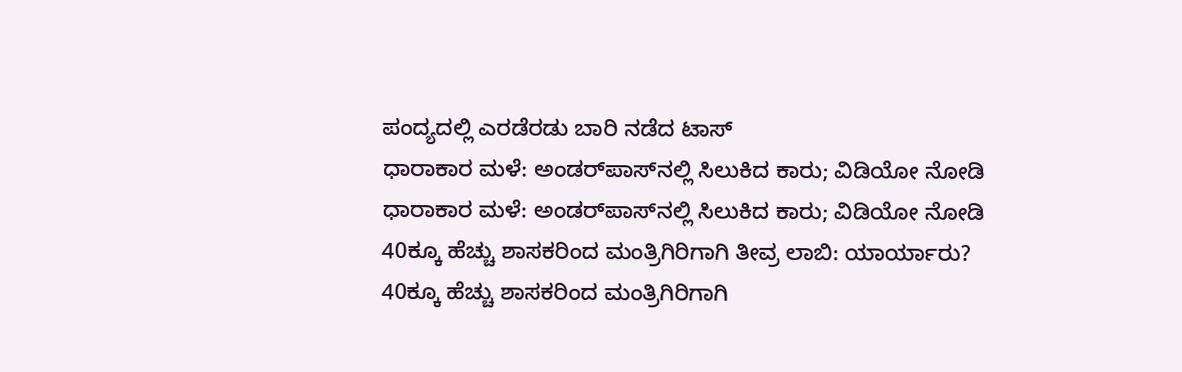ಪಂದ್ಯದಲ್ಲಿ ಎರಡೆರಡು ಬಾರಿ ನಡೆದ ಟಾಸ್
ಧಾರಾಕಾರ ಮಳೆ: ಅಂಡರ್‌ಪಾಸ್‌ನಲ್ಲಿ ಸಿಲುಕಿದ ಕಾರು; ವಿಡಿಯೋ ನೋಡಿ
ಧಾರಾಕಾರ ಮಳೆ: ಅಂಡರ್‌ಪಾಸ್‌ನಲ್ಲಿ ಸಿಲುಕಿದ ಕಾರು; ವಿಡಿಯೋ ನೋಡಿ
40ಕ್ಕೂ ಹೆಚ್ಚು ಶಾಸಕರಿಂದ ಮಂತ್ರಿಗಿರಿಗಾಗಿ ತೀವ್ರ ಲಾಬಿ: ಯಾರ್ಯಾರು?
40ಕ್ಕೂ ಹೆಚ್ಚು ಶಾಸಕರಿಂದ ಮಂತ್ರಿಗಿರಿಗಾಗಿ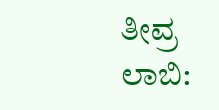ತೀವ್ರ ಲಾಬಿ: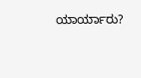ಯಾರ್ಯಾರು?